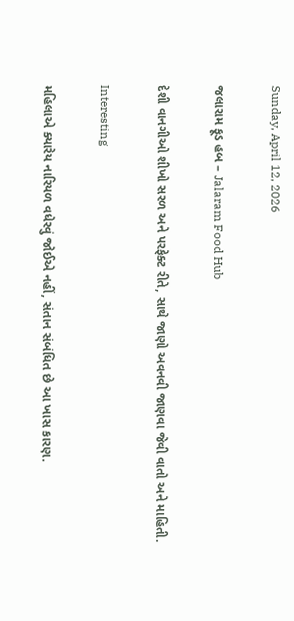Sunday, April 12, 2026

જલારામ ફૂડ હબ – Jalaram Food Hub

દેશી વાનગીઓ શીખો સરળ અને પરફેક્ટ રીતે, સાથે જાણો અવનવી જાણવા જેવી વાતો અને માહિતી.

Interesting

મહિલાએ ક્યારેય નારિયળ વધેરવું જોઈએ નહીં, સંતાન સંબંધિત છે આ ખાસ કારણ.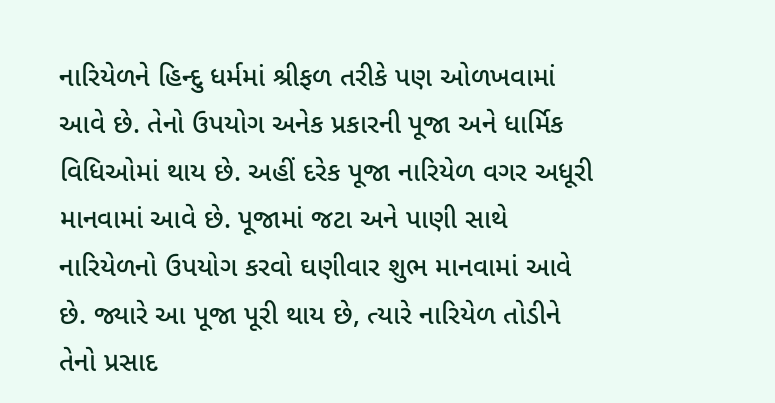નારિયેળને હિન્દુ ધર્મમાં શ્રીફળ તરીકે પણ ઓળખવામાં આવે છે. તેનો ઉપયોગ અનેક પ્રકારની પૂજા અને ધાર્મિક વિધિઓમાં થાય છે. અહીં દરેક પૂજા નારિયેળ વગર અધૂરી માનવામાં આવે છે. પૂજામાં જટા અને પાણી સાથે નારિયેળનો ઉપયોગ કરવો ઘણીવાર શુભ માનવામાં આવે છે. જ્યારે આ પૂજા પૂરી થાય છે, ત્યારે નારિયેળ તોડીને તેનો પ્રસાદ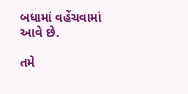બધામાં વહેંચવામાં આવે છે.

તમે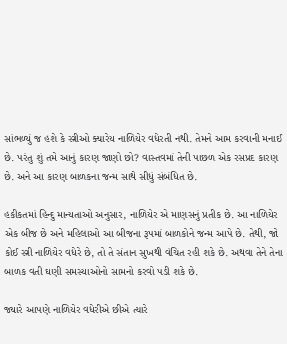સાંભળ્યું જ હશે કે સ્ત્રીઓ ક્યારેય નાળિયેર વધેરતી નથી. તેમને આમ કરવાની મનાઈ છે. પરંતુ શું તમે આનું કારણ જાણો છો? વાસ્તવમાં તેની પાછળ એક રસપ્રદ કારણ છે. અને આ કારણ બાળકના જન્મ સાથે સીધું સંબંધિત છે.

હકીકતમાં હિન્દુ માન્યતાઓ અનુસાર, નાળિયેર એ માણસનું પ્રતીક છે. આ નાળિયેર એક બીજ છે અને મહિલાઓ આ બીજના રૂપમાં બાળકોને જન્મ આપે છે. તેથી, જો કોઈ સ્ત્રી નાળિયેર વધેરે છે, તો તે સંતાન સુખથી વંચિત રહી શકે છે. અથવા તેને તેના બાળક વતી ઘણી સમસ્યાઓનો સામનો કરવો પડી શકે છે.

જ્યારે આપણે નાળિયેર વધેરીએ છીએ ત્યારે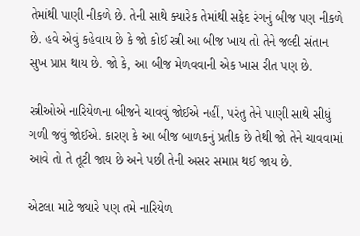તેમાંથી પાણી નીકળે છે. તેની સાથે ક્યારેક તેમાંથી સફેદ રંગનું બીજ પણ નીકળે છે. હવે એવું કહેવાય છે કે જો કોઈ સ્ત્રી આ બીજ ખાય તો તેને જલ્દી સંતાન સુખ પ્રાપ્ત થાય છે. જો કે, આ બીજ મેળવવાની એક ખાસ રીત પણ છે.

સ્ત્રીઓએ નારિયેળના બીજને ચાવવું જોઈએ નહીં, પરંતુ તેને પાણી સાથે સીધું ગળી જવું જોઈએ. કારણ કે આ બીજ બાળકનું પ્રતીક છે તેથી જો તેને ચાવવામાં આવે તો તે તૂટી જાય છે અને પછી તેની અસર સમાપ્ત થઈ જાય છે.

એટલા માટે જ્યારે પણ તમે નારિયેળ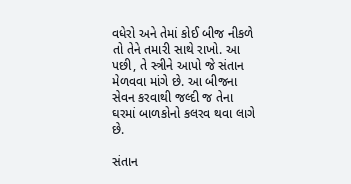વધેરો અને તેમાં કોઈ બીજ નીકળે તો તેને તમારી સાથે રાખો. આ પછી, તે સ્ત્રીને આપો જે સંતાન મેળવવા માંગે છે. આ બીજના સેવન કરવાથી જલ્દી જ તેના ઘરમાં બાળકોનો કલરવ થવા લાગે છે.

સંતાન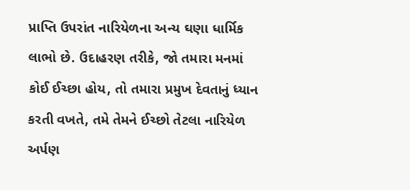પ્રાપ્તિ ઉપરાંત નારિયેળના અન્ય ઘણા ધાર્મિક લાભો છે. ઉદાહરણ તરીકે, જો તમારા મનમાં કોઈ ઈચ્છા હોય, તો તમારા પ્રમુખ દેવતાનું ધ્યાન કરતી વખતે, તમે તેમને ઈચ્છો તેટલા નારિયેળ અર્પણ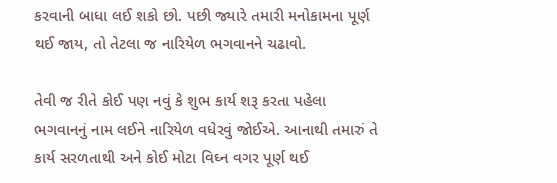કરવાની બાધા લઈ શકો છો. પછી જ્યારે તમારી મનોકામના પૂર્ણ થઈ જાય, તો તેટલા જ નારિયેળ ભગવાનને ચઢાવો.

તેવી જ રીતે કોઈ પણ નવું કે શુભ કાર્ય શરૂ કરતા પહેલા ભગવાનનું નામ લઈને નારિયેળ વધેરવું જોઈએ. આનાથી તમારું તે કાર્ય સરળતાથી અને કોઈ મોટા વિઘ્ન વગર પૂર્ણ થઈ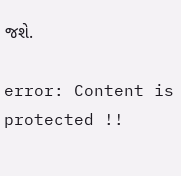જશે.

error: Content is protected !!